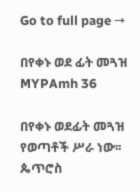Go to full page →

በየቀኑ ወደ ፊት መጓዝ MYPAmh 36

በየቀኑ ወደፊት መጓዝ የወጣቶች ሥራ ነው፡፡ ጴጥሮስ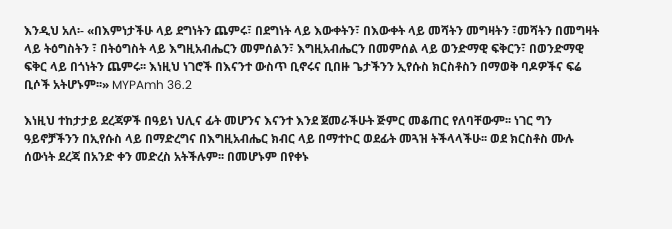እንዲህ አለ፡- «በእምነታችሁ ላይ ደግነትን ጨምሩ፣ በደግነት ላይ እውቀትን፣ በእውቀት ላይ መሻትን መግዛትን ፣መሻትን በመግዛት ላይ ትዕግስትን ፣ በትዕግስት ላይ እግዚአብሔርን መምሰልን፣ እግዚአብሔርን በመምሰል ላይ ወንድማዊ ፍቅርን፣ በወንድማዊ ፍቅር ላይ በጎነትን ጨምሩ፡፡ እነዚህ ነገሮች በእናንተ ውስጥ ቢኖሩና ቢበዙ ጌታችንን ኢየሱስ ክርስቶስን በማወቅ ባዶዎችና ፍሬ ቢሶች አትሆኑም፡፡» MYPAmh 36.2

እነዚህ ተከታታይ ደረጃዎች በዓይነ ህሊና ፊት መሆንና እናንተ እንደ ጀመራችሁት ጅምር መቆጠር የለባቸውም፡፡ ነገር ግን ዓይኖቻችንን በኢየሱስ ላይ በማድረግና በእግዚአብሔር ክብር ላይ በማተኮር ወደፊት መጓዝ ትችላላችሁ፡፡ ወደ ክርስቶስ ሙሉ ሰውነት ደረጃ በአንድ ቀን መድረስ አትችሉም፡፡ በመሆኑም በየቀኑ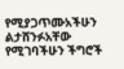የሚያጋጥሙአችሁን ልታሸንፉአቸው የሚገባችሁን ችግሮች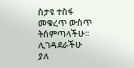ስታዩ ተስፋ መቁረጥ ውስጥ ትሰምጣላችሁ፡፡ ሊገዳደራችሁ ያለ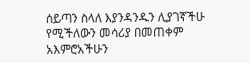ሰይጣን ስላለ እያንዳንዱን ሊያገኛችሁ የሚችለውን መሳሪያ በመጠቀም አእምሮአችሁን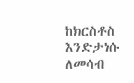ከክርስቶስ እንድታነሱ ለመሳብ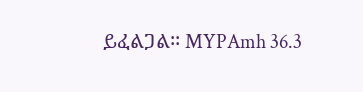ይፈልጋል፡፡ MYPAmh 36.3